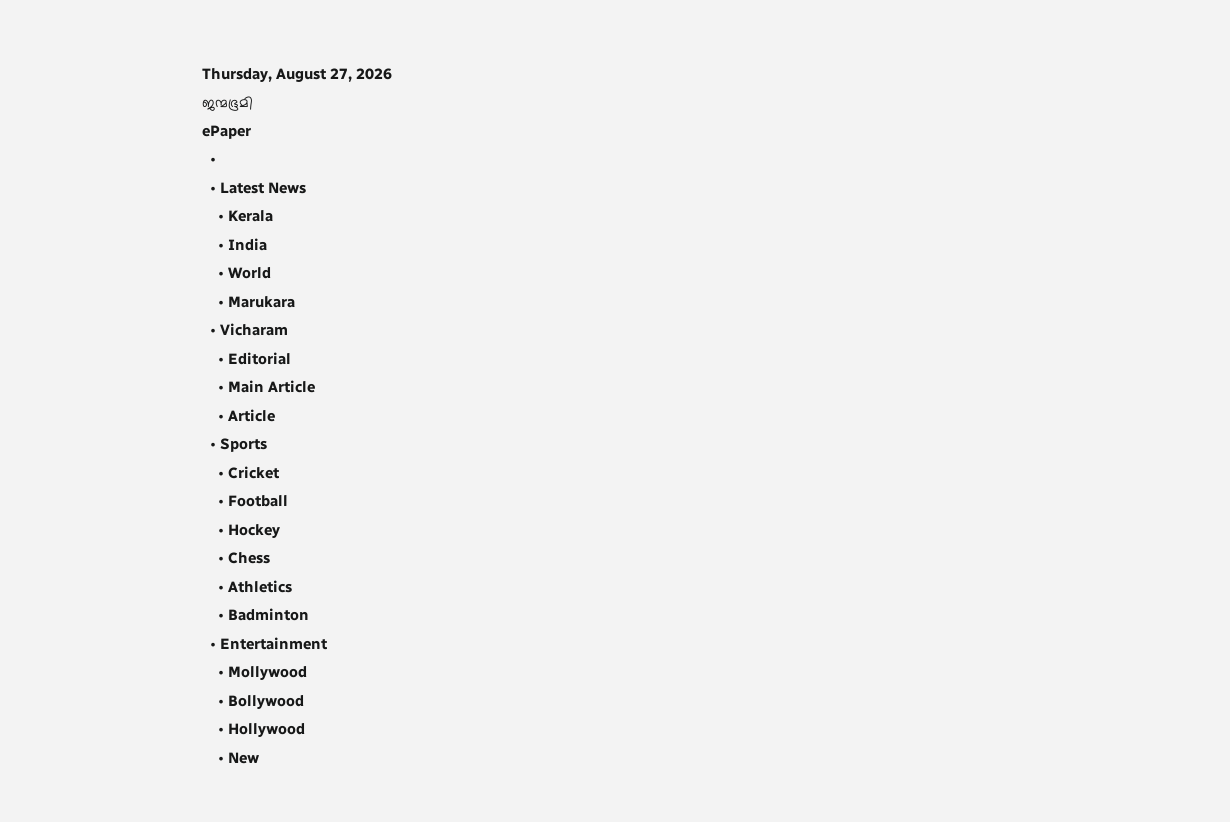Thursday, August 27, 2026
ജന്മഭൂമി
ePaper
  •
  • Latest News
    • Kerala
    • India
    • World
    • Marukara
  • Vicharam
    • Editorial
    • Main Article
    • Article
  • Sports
    • Cricket
    • Football
    • Hockey
    • Chess
    • Athletics
    • Badminton
  • Entertainment
    • Mollywood
    • Bollywood
    • Hollywood
    • New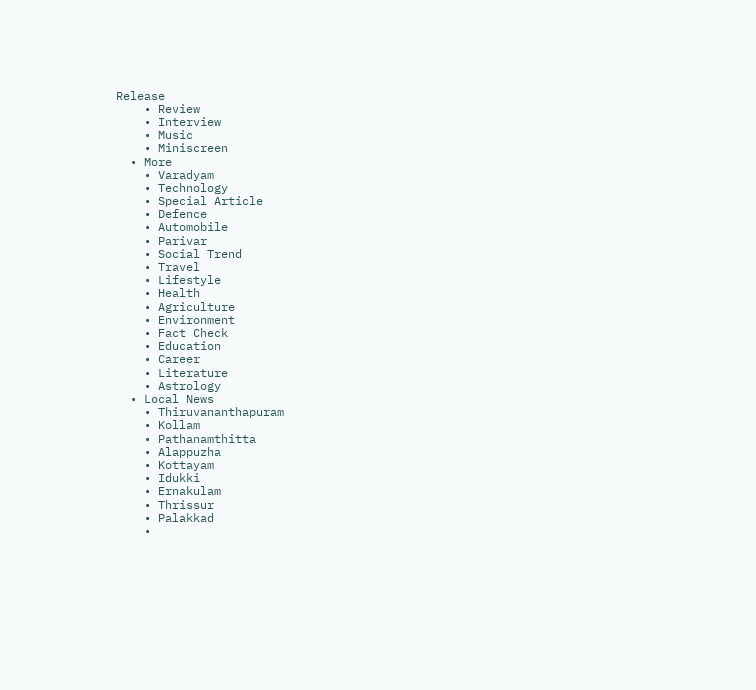Release
    • Review
    • Interview
    • Music
    • Miniscreen
  • More
    • Varadyam
    • Technology
    • Special Article
    • Defence
    • Automobile
    • Parivar
    • Social Trend
    • Travel
    • Lifestyle
    • Health
    • Agriculture
    • Environment
    • Fact Check
    • Education
    • Career
    • Literature
    • Astrology
  • Local News
    • Thiruvananthapuram
    • Kollam
    • Pathanamthitta
    • Alappuzha
    • Kottayam
    • Idukki
    • Ernakulam
    • Thrissur
    • Palakkad
    •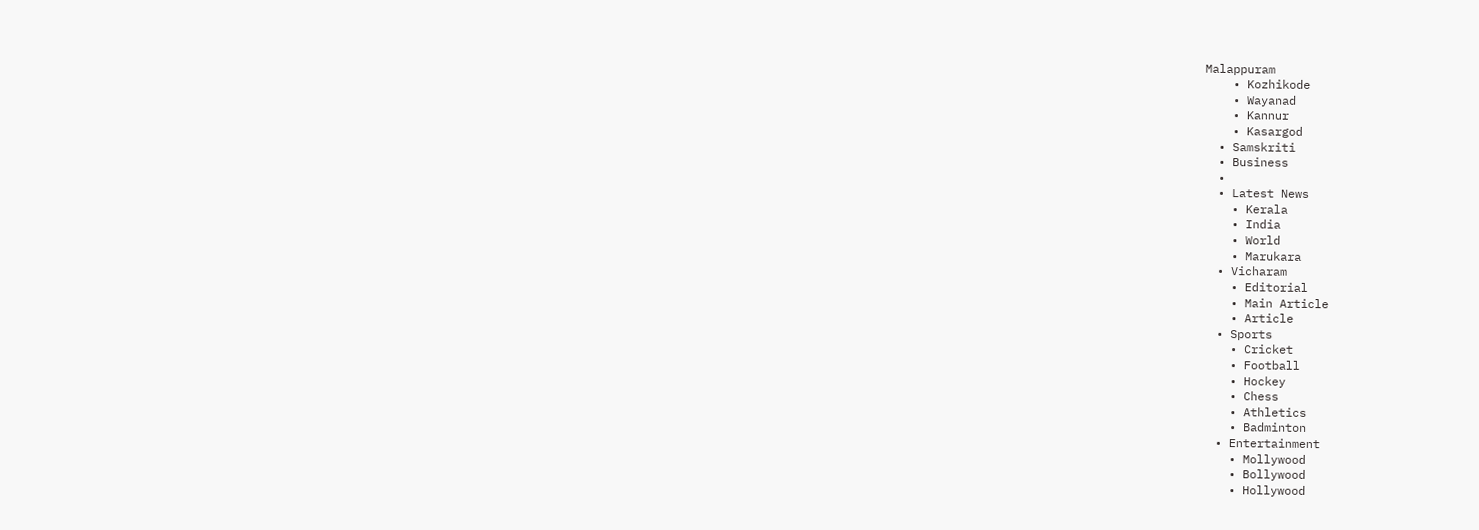Malappuram
    • Kozhikode
    • Wayanad
    • Kannur
    • Kasargod
  • Samskriti
  • Business
  •
  • Latest News
    • Kerala
    • India
    • World
    • Marukara
  • Vicharam
    • Editorial
    • Main Article
    • Article
  • Sports
    • Cricket
    • Football
    • Hockey
    • Chess
    • Athletics
    • Badminton
  • Entertainment
    • Mollywood
    • Bollywood
    • Hollywood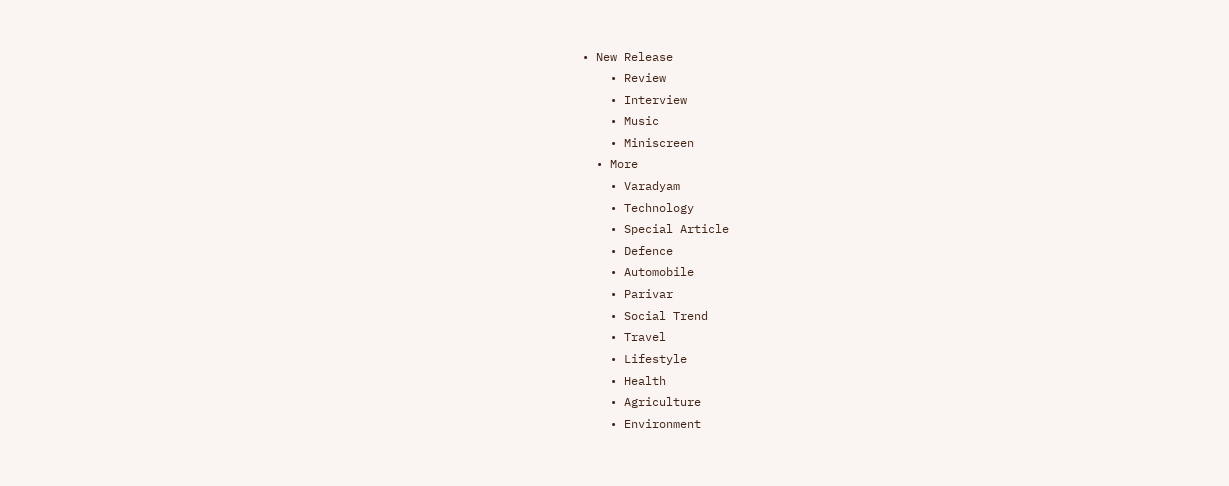• New Release
    • Review
    • Interview
    • Music
    • Miniscreen
  • More
    • Varadyam
    • Technology
    • Special Article
    • Defence
    • Automobile
    • Parivar
    • Social Trend
    • Travel
    • Lifestyle
    • Health
    • Agriculture
    • Environment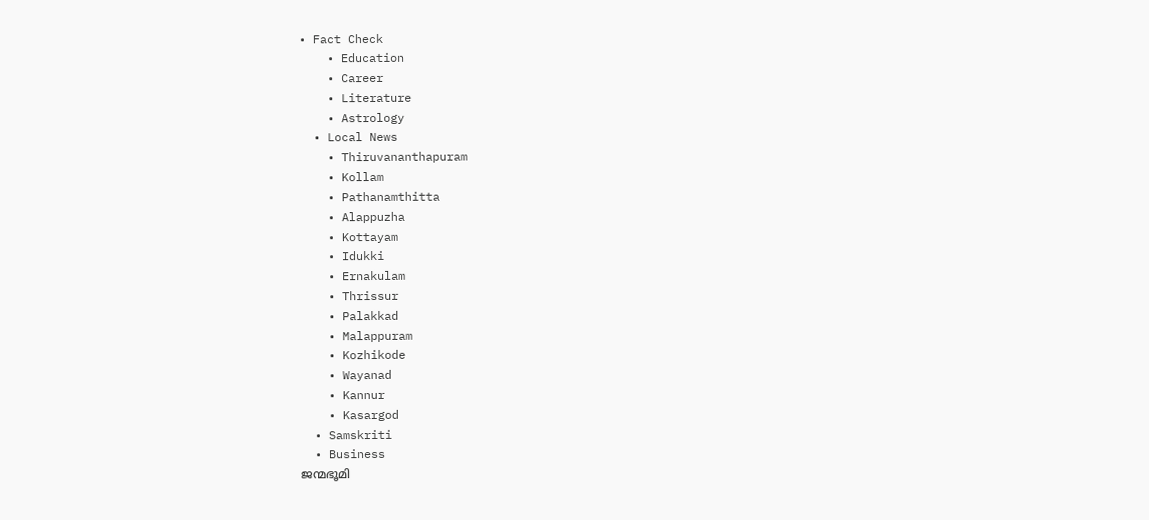• Fact Check
    • Education
    • Career
    • Literature
    • Astrology
  • Local News
    • Thiruvananthapuram
    • Kollam
    • Pathanamthitta
    • Alappuzha
    • Kottayam
    • Idukki
    • Ernakulam
    • Thrissur
    • Palakkad
    • Malappuram
    • Kozhikode
    • Wayanad
    • Kannur
    • Kasargod
  • Samskriti
  • Business
ജന്മഭൂമി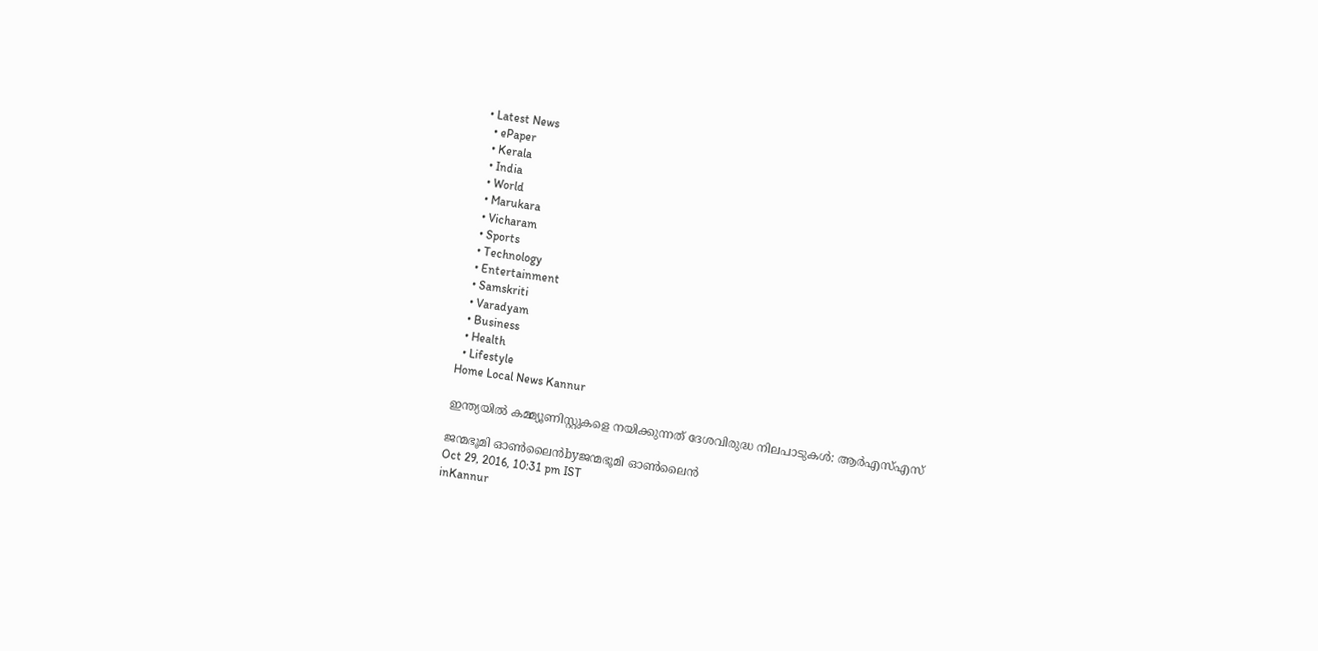• Latest News
  • ePaper
  • Kerala
  • India
  • World
  • Marukara
  • Vicharam
  • Sports
  • Technology
  • Entertainment
  • Samskriti
  • Varadyam
  • Business
  • Health
  • Lifestyle
Home Local News Kannur

ഇന്ത്യയില്‍ കമ്മ്യൂണിസ്റ്റുകളെ നയിക്കുന്നത് ദേശവിരുദ്ധ നിലപാടുകള്‍: ആര്‍എസ്എസ്

ജന്മഭൂമി ഓണ്‍ലൈന്‍byജന്മഭൂമി ഓണ്‍ലൈന്‍
Oct 29, 2016, 10:31 pm IST
inKannur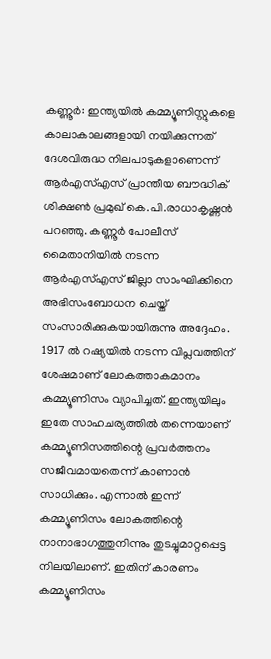കണ്ണൂര്‍: ഇന്ത്യയില്‍ കമ്മ്യൂണിസ്റ്റുകളെ കാലാകാലങ്ങളായി നയിക്കുന്നത് ദേശവിരുദ്ധ നിലപാടുകളാണെന്ന് ആര്‍എസ്എസ് പ്രാന്തീയ ബൗദ്ധിക് ശിക്ഷണ്‍ പ്രമുഖ് കെ.പി.രാധാകൃഷ്ണന്‍ പറഞ്ഞു. കണ്ണൂര്‍ പോലീസ് മൈതാനിയില്‍ നടന്ന ആര്‍എസ്എസ് ജില്ലാ സാംഘിക്കിനെ അഭിസംബോധന ചെയ്ത് സംസാരിക്കുകയായിരുന്നു അദ്ദേഹം. 1917 ല്‍ റഷ്യയില്‍ നടന്ന വിപ്ലവത്തിന് ശേഷമാണ് ലോകത്താകമാനം കമ്മ്യൂണിസം വ്യാപിച്ചത്. ഇന്ത്യയിലും ഇതേ സാഹചര്യത്തില്‍ തന്നെയാണ് കമ്മ്യൂണിസത്തിന്റെ പ്രവര്‍ത്തനം സജീവമായതെന്ന് കാണാന്‍ സാധിക്കും. എന്നാല്‍ ഇന്ന് കമ്മ്യൂണിസം ലോകത്തിന്റെ നാനാഭാഗത്തുനിന്നും തുടച്ചുമാറ്റപ്പെട്ട നിലയിലാണ്. ഇതിന് കാരണം കമ്മ്യൂണിസം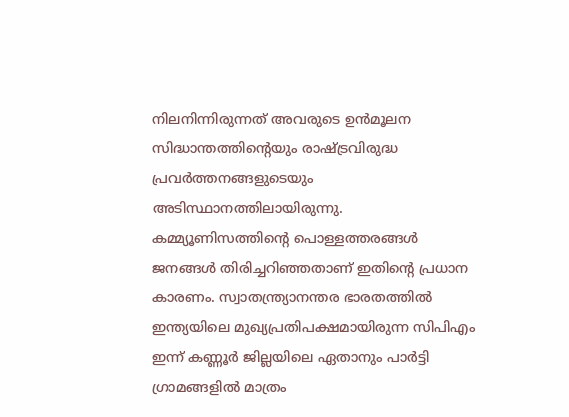നിലനിന്നിരുന്നത് അവരുടെ ഉന്‍മൂലന സിദ്ധാന്തത്തിന്റെയും രാഷ്‌ട്രവിരുദ്ധ പ്രവര്‍ത്തനങ്ങളുടെയും അടിസ്ഥാനത്തിലായിരുന്നു. കമ്മ്യൂണിസത്തിന്റെ പൊള്ളത്തരങ്ങള്‍ ജനങ്ങള്‍ തിരിച്ചറിഞ്ഞതാണ് ഇതിന്റെ പ്രധാന കാരണം. സ്വാതന്ത്ര്യാനന്തര ഭാരതത്തില്‍ ഇന്ത്യയിലെ മുഖ്യപ്രതിപക്ഷമായിരുന്ന സിപിഎം ഇന്ന് കണ്ണൂര്‍ ജില്ലയിലെ ഏതാനും പാര്‍ട്ടി ഗ്രാമങ്ങളില്‍ മാത്രം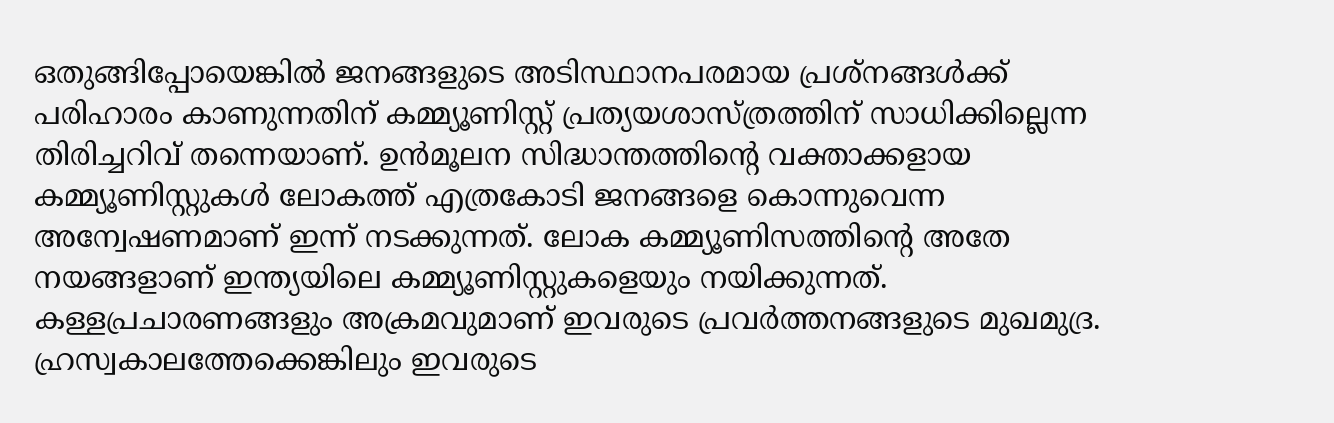ഒതുങ്ങിപ്പോയെങ്കില്‍ ജനങ്ങളുടെ അടിസ്ഥാനപരമായ പ്രശ്‌നങ്ങള്‍ക്ക് പരിഹാരം കാണുന്നതിന് കമ്മ്യൂണിസ്റ്റ് പ്രത്യയശാസ്ത്രത്തിന് സാധിക്കില്ലെന്ന തിരിച്ചറിവ് തന്നെയാണ്. ഉന്‍മൂലന സിദ്ധാന്തത്തിന്റെ വക്താക്കളായ കമ്മ്യൂണിസ്റ്റുകള്‍ ലോകത്ത് എത്രകോടി ജനങ്ങളെ കൊന്നുവെന്ന അന്വേഷണമാണ് ഇന്ന് നടക്കുന്നത്. ലോക കമ്മ്യൂണിസത്തിന്റെ അതേ നയങ്ങളാണ് ഇന്ത്യയിലെ കമ്മ്യൂണിസ്റ്റുകളെയും നയിക്കുന്നത്. കള്ളപ്രചാരണങ്ങളും അക്രമവുമാണ് ഇവരുടെ പ്രവര്‍ത്തനങ്ങളുടെ മുഖമുദ്ര. ഹ്രസ്വകാലത്തേക്കെങ്കിലും ഇവരുടെ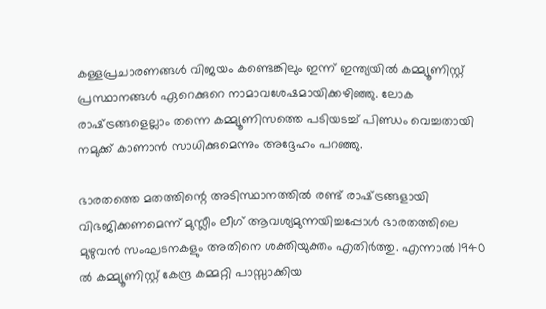കള്ളപ്രചാരണങ്ങള്‍ വിജയം കണ്ടെങ്കിലും ഇന്ന് ഇന്ത്യയില്‍ കമ്മ്യൂണിസ്റ്റ് പ്രസ്ഥാനങ്ങള്‍ ഏറെക്കുറെ നാമാവശേഷമായിക്കഴിഞ്ഞു. ലോക രാഷ്‌ട്രങ്ങളെല്ലാം തന്നെ കമ്മ്യൂണിസത്തെ പടിയടച്ച് പിണ്ഡം വെച്ചതായി നമുക്ക് കാണാന്‍ സാധിക്കുമെന്നും അദ്ദേഹം പറഞ്ഞു.

ഭാരതത്തെ മതത്തിന്റെ അടിസ്ഥാനത്തില്‍ രണ്ട് രാഷ്‌ട്രങ്ങളായി വിഭജിക്കണമെന്ന് മുസ്ലീം ലീഗ് ആവശ്യമുന്നയിച്ചപ്പോള്‍ ഭാരതത്തിലെ മുഴുവന്‍ സംഘടനകളും അതിനെ ശക്തിയുക്തം എതിര്‍ത്തു. എന്നാല്‍ 1940 ല്‍ കമ്മ്യൂണിസ്റ്റ് കേന്ദ്ര കമ്മറ്റി പാസ്സാക്കിയ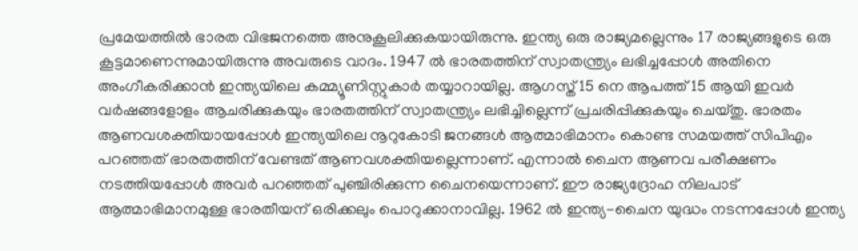പ്രമേയത്തില്‍ ഭാരത വിഭജനത്തെ അനുകൂലിക്കുകയായിരുന്നു. ഇന്ത്യ ഒരു രാജ്യമല്ലെന്നും 17 രാജ്യങ്ങളുടെ ഒരു കൂട്ടമാണെന്നുമായിരുന്നു അവരുടെ വാദം. 1947 ല്‍ ഭാരതത്തിന് സ്വാതന്ത്ര്യം ലഭിച്ചപ്പോള്‍ അതിനെ അംഗീകരിക്കാന്‍ ഇന്ത്യയിലെ കമ്മ്യൂണിസ്റ്റുകാര്‍ തയ്യാറായില്ല. ആഗസ്ത് 15 നെ ആപത്ത് 15 ആയി ഇവര്‍ വര്‍ഷങ്ങളോളം ആചരിക്കുകയും ഭാരതത്തിന് സ്വാതന്ത്ര്യം ലഭിച്ചില്ലെന്ന് പ്രചരിപ്പിക്കുകയും ചെയ്തു. ഭാരതം ആണവശക്തിയായപ്പോള്‍ ഇന്ത്യയിലെ നൂറുകോടി ജനങ്ങള്‍ ആത്മാഭിമാനം കൊണ്ട സമയത്ത് സിപിഎം പറഞ്ഞത് ഭാരതത്തിന് വേണ്ടത് ആണവശക്തിയല്ലെന്നാണ്. എന്നാല്‍ ചൈന ആണവ പരീക്ഷണം നടത്തിയപ്പോള്‍ അവര്‍ പറഞ്ഞത് പുഞ്ചിരിക്കുന്ന ചൈനയെന്നാണ്. ഈ രാജ്യദ്രോഹ നിലപാട് ആത്മാഭിമാനമുള്ള ഭാരതീയന് ഒരിക്കലും പൊറുക്കാനാവില്ല. 1962 ല്‍ ഇന്ത്യ-ചൈന യുദ്ധം നടന്നപ്പോള്‍ ഇന്ത്യ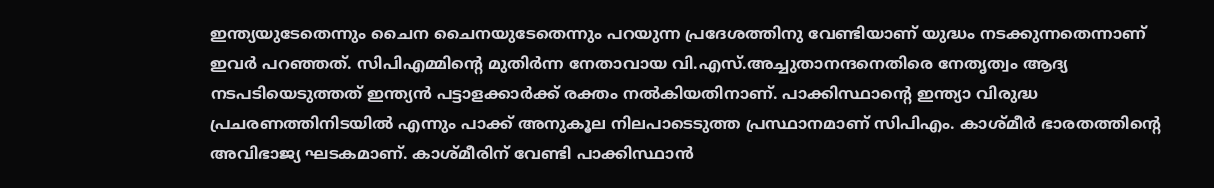ഇന്ത്യയുടേതെന്നും ചൈന ചൈനയുടേതെന്നും പറയുന്ന പ്രദേശത്തിനു വേണ്ടിയാണ് യുദ്ധം നടക്കുന്നതെന്നാണ് ഇവര്‍ പറഞ്ഞത്. സിപിഎമ്മിന്റെ മുതിര്‍ന്ന നേതാവായ വി.എസ്.അച്ചുതാനന്ദനെതിരെ നേതൃത്വം ആദ്യ നടപടിയെടുത്തത് ഇന്ത്യന്‍ പട്ടാളക്കാര്‍ക്ക് രക്തം നല്‍കിയതിനാണ്. പാക്കിസ്ഥാന്റെ ഇന്ത്യാ വിരുദ്ധ പ്രചരണത്തിനിടയില്‍ എന്നും പാക്ക് അനുകൂല നിലപാടെടുത്ത പ്രസ്ഥാനമാണ് സിപിഎം. കാശ്മീര്‍ ഭാരതത്തിന്റെ അവിഭാജ്യ ഘടകമാണ്. കാശ്മീരിന് വേണ്ടി പാക്കിസ്ഥാന്‍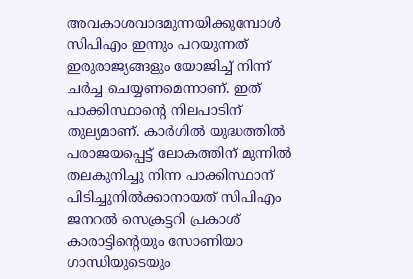അവകാശവാദമുന്നയിക്കുമ്പോള്‍ സിപിഎം ഇന്നും പറയുന്നത് ഇരുരാജ്യങ്ങളും യോജിച്ച് നിന്ന് ചര്‍ച്ച ചെയ്യണമെന്നാണ്. ഇത് പാക്കിസ്ഥാന്റെ നിലപാടിന് തുല്യമാണ്. കാര്‍ഗില്‍ യുദ്ധത്തില്‍ പരാജയപ്പെട്ട് ലോകത്തിന് മുന്നില്‍ തലകുനിച്ചു നിന്ന പാക്കിസ്ഥാന് പിടിച്ചുനില്‍ക്കാനായത് സിപിഎം ജനറല്‍ സെക്രട്ടറി പ്രകാശ് കാരാട്ടിന്റെയും സോണിയാ ഗാന്ധിയുടെയും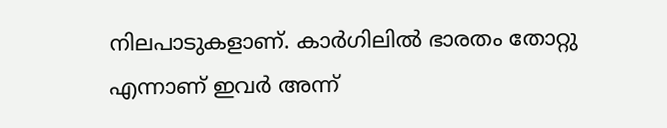നിലപാടുകളാണ്. കാര്‍ഗിലില്‍ ഭാരതം തോറ്റു എന്നാണ് ഇവര്‍ അന്ന്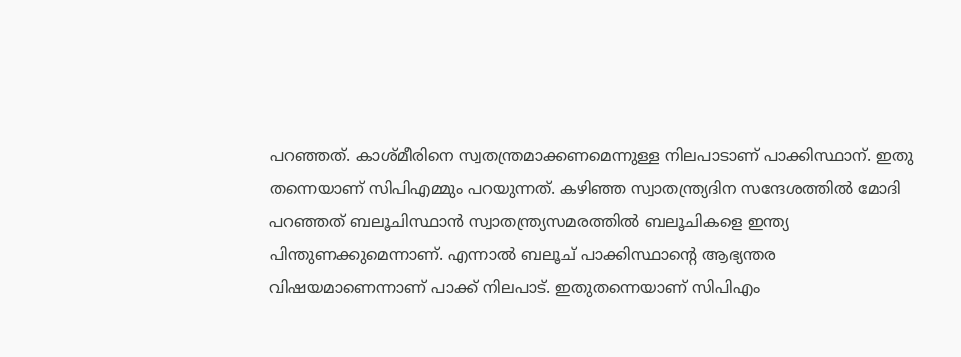പറഞ്ഞത്. കാശ്മീരിനെ സ്വതന്ത്രമാക്കണമെന്നുള്ള നിലപാടാണ് പാക്കിസ്ഥാന്. ഇതു തന്നെയാണ് സിപിഎമ്മും പറയുന്നത്. കഴിഞ്ഞ സ്വാതന്ത്ര്യദിന സന്ദേശത്തില്‍ മോദി പറഞ്ഞത് ബലൂചിസ്ഥാന്‍ സ്വാതന്ത്ര്യസമരത്തില്‍ ബലൂചികളെ ഇന്ത്യ പിന്തുണക്കുമെന്നാണ്. എന്നാല്‍ ബലൂച് പാക്കിസ്ഥാന്റെ ആഭ്യന്തര വിഷയമാണെന്നാണ് പാക്ക് നിലപാട്. ഇതുതന്നെയാണ് സിപിഎം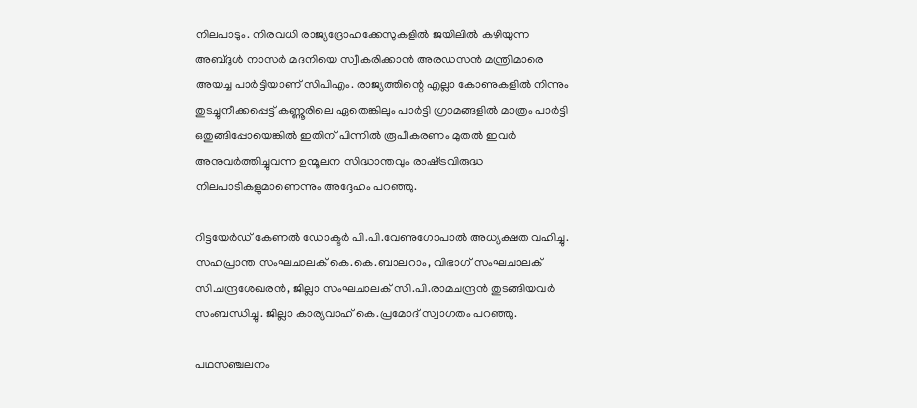നിലപാടും. നിരവധി രാജ്യദ്രോഹക്കേസുകളില്‍ ജയിലില്‍ കഴിയുന്ന അബ്ദുള്‍ നാസര്‍ മദനിയെ സ്വീകരിക്കാന്‍ അരഡസന്‍ മന്ത്രിമാരെ അയച്ച പാര്‍ട്ടിയാണ് സിപിഎം. രാജ്യത്തിന്റെ എല്ലാ കോണുകളില്‍ നിന്നും തുടച്ചുനീക്കപ്പെട്ട് കണ്ണൂരിലെ ഏതെങ്കിലും പാര്‍ട്ടി ഗ്രാമങ്ങളില്‍ മാത്രം പാര്‍ട്ടി ഒതുങ്ങിപ്പോയെങ്കില്‍ ഇതിന് പിന്നില്‍ രൂപീകരണം മുതല്‍ ഇവര്‍ അനുവര്‍ത്തിച്ചുവന്ന ഉന്മൂലന സിദ്ധാന്തവും രാഷ്‌ട്രവിരുദ്ധ നിലപാടികളുമാണെന്നും അദ്ദേഹം പറഞ്ഞു.

റിട്ടയേര്‍ഡ് കേണല്‍ ഡോക്ടര്‍ പി.പി.വേണുഗോപാല്‍ അധ്യക്ഷത വഹിച്ചു. സഹപ്രാന്ത സംഘചാലക് കെ.കെ.ബാലറാം, വിഭാഗ് സംഘചാലക് സി.ചന്ദ്രശേഖരന്‍, ജില്ലാ സംഘചാലക് സി.പി.രാമചന്ദ്രന്‍ തുടങ്ങിയവര്‍ സംബന്ധിച്ചു. ജില്ലാ കാര്യവാഹ് കെ.പ്രമോദ് സ്വാഗതം പറഞ്ഞു.

പഥസഞ്ചലനം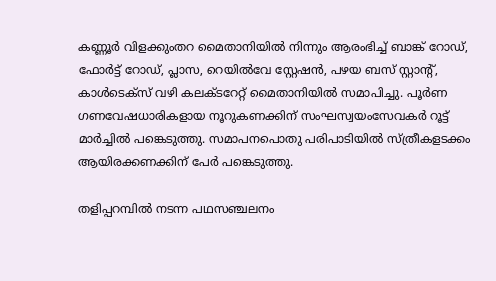കണ്ണൂര്‍ വിളക്കുംതറ മൈതാനിയില്‍ നിന്നും ആരംഭിച്ച് ബാങ്ക് റോഡ്, ഫോര്‍ട്ട് റോഡ്, പ്ലാസ, റെയില്‍വേ സ്റ്റേഷന്‍, പഴയ ബസ് സ്റ്റാന്റ്, കാള്‍ടെക്‌സ് വഴി കലക്ടറേറ്റ് മൈതാനിയില്‍ സമാപിച്ചു. പൂര്‍ണ ഗണവേഷധാരികളായ നൂറുകണക്കിന് സംഘസ്വയംസേവകര്‍ റൂട്ട് മാര്‍ച്ചില്‍ പങ്കെടുത്തു. സമാപനപൊതു പരിപാടിയില്‍ സ്ത്രീകളടക്കം ആയിരക്കണക്കിന് പേര്‍ പങ്കെടുത്തു.

തളിപ്പറമ്പില്‍ നടന്ന പഥസഞ്ചലനം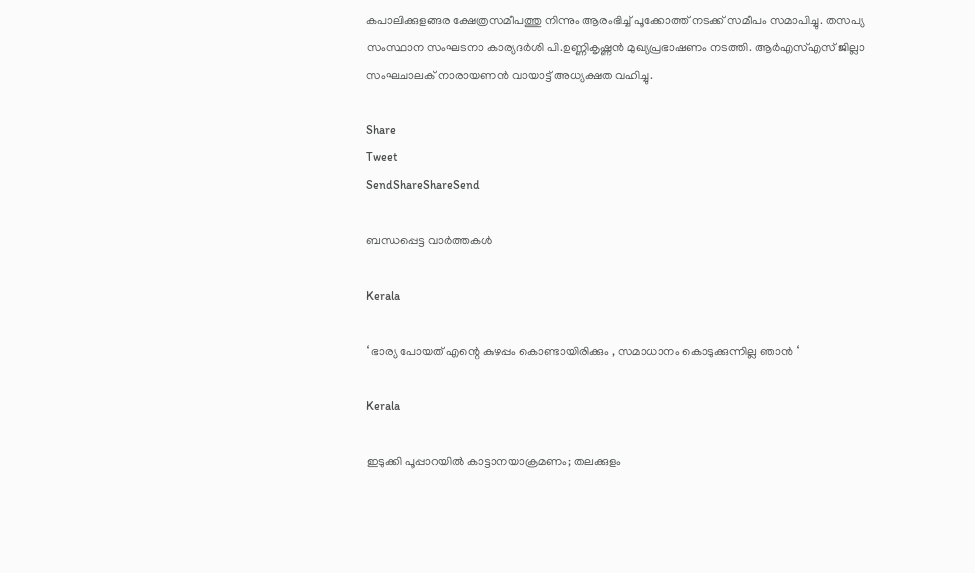കപാലിക്കുളങ്ങര ക്ഷേത്രസമീപത്തു നിന്നും ആരംഭിച്ച് പൂക്കോത്ത് നടക്ക് സമീപം സമാപിച്ചു. തസപ്യ സംസ്ഥാന സംഘടനാ കാര്യദര്‍ശി പി.ഉണ്ണികൃഷ്ണന്‍ മുഖ്യപ്രഭാഷണം നടത്തി. ആര്‍എസ്എസ് ജില്ലാ സംഘചാലക് നാരായണന്‍ വായാട്ട് അധ്യക്ഷത വഹിച്ചു.

Share
Tweet
SendShareShareSend

ബന്ധപ്പെട്ട വാര്‍ത്തകള്‍

Kerala

‘ ഭാര്യ പോയത് എന്റെ കുഴപ്പം കൊണ്ടായിരിക്കും , സമാധാനം കൊടുക്കുന്നില്ല ഞാൻ ‘

Kerala

ഇടുക്കി പൂപ്പാറയിൽ കാട്ടാനയാക്രമണം; തലക്കുളം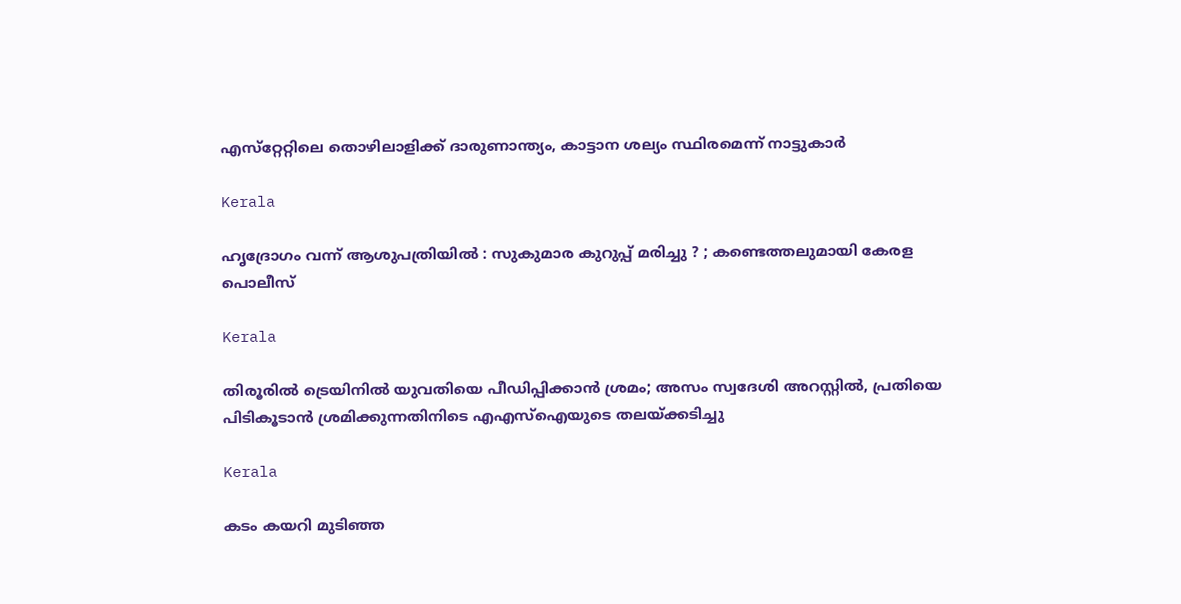എസ്‌റ്റേറ്റിലെ തൊഴിലാളിക്ക് ദാരുണാന്ത്യം, കാട്ടാന ശല്യം സ്ഥിരമെന്ന് നാട്ടുകാർ

Kerala

ഹൃദ്രോഗം വന്ന് ആശുപത്രിയിൽ : സുകുമാര കുറുപ്പ് മരിച്ചു ? ; കണ്ടെത്തലുമായി കേരള പൊലീസ്

Kerala

തിരൂരിൽ ട്രെയിനിൽ യുവതിയെ പീഡിപ്പിക്കാൻ ശ്രമം; അസം സ്വദേശി അറസ്റ്റിൽ, പ്രതിയെ പിടികൂടാൻ ശ്രമിക്കുന്നതിനിടെ എഎസ്ഐയുടെ തലയ്‌ക്കടിച്ചു

Kerala

കടം കയറി മുടിഞ്ഞ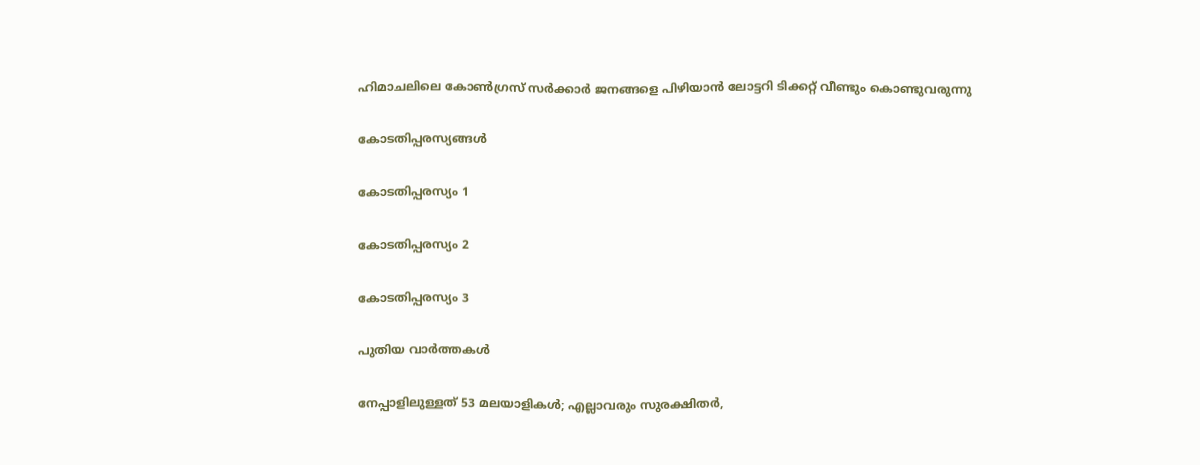ഹിമാചലിലെ കോൺഗ്രസ് സർക്കാർ ജനങ്ങളെ പിഴിയാൻ ലോട്ടറി ടിക്കറ്റ് വീണ്ടും കൊണ്ടുവരുന്നു

കോടതിപ്പരസ്യങ്ങള്‍

കോടതിപ്പരസ്യം 1

കോടതിപ്പരസ്യം 2

കോടതിപ്പരസ്യം 3

പുതിയ വാര്‍ത്തകള്‍

നേപ്പാളിലുള്ളത് 53 മലയാളികള്‍; എല്ലാവരും സുരക്ഷിതര്‍,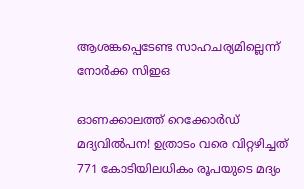ആശങ്കപ്പെടേണ്ട സാഹചര്യമില്ലെന്ന് നോര്‍ക്ക സിഇഒ

ഓണക്കാലത്ത് റെക്കോർഡ് മദ്യവിൽപന! ഉത്രാടം വരെ വിറ്റഴിച്ചത് 771 കോടിയിലധികം രൂപയുടെ മദ്യം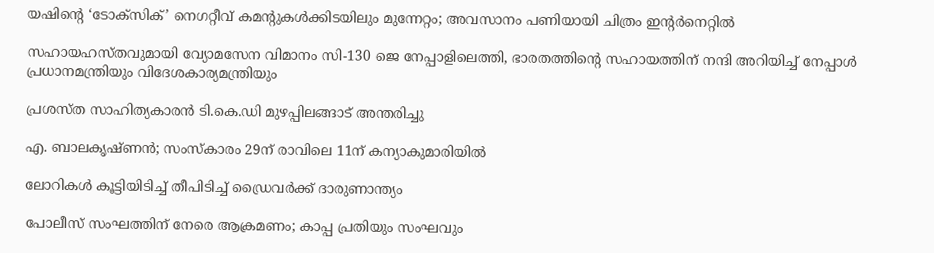യഷിന്റെ ‘ടോക്‌സിക്’ നെഗറ്റീവ് കമന്റുകള്‍ക്കിടയിലും മുന്നേറ്റം; അവസാനം പണിയായി ചിത്രം ഇന്റര്‍നെറ്റില്‍

സഹായഹസ്തവുമായി വ്യോമസേന വിമാനം സി-130 ജെ നേപ്പാളിലെത്തി, ഭാരതത്തിന്റെ സഹായത്തിന് നന്ദി അറിയിച്ച് നേപ്പാള്‍ പ്രധാനമന്ത്രിയും വിദേശകാര്യമന്ത്രിയും

പ്രശസ്ത സാഹിത്യകാരൻ ടി.കെ.ഡി മുഴപ്പിലങ്ങാട് അന്തരിച്ചു

എ. ബാലകൃഷ്ണൻ; സംസ്കാരം 29ന് രാവിലെ 11ന് കന്യാകുമാരിയിൽ

ലോറികൾ കൂട്ടിയിടിച്ച് തീപിടിച്ച് ഡ്രൈവർക്ക് ദാരുണാന്ത്യം

പോലീസ് സംഘത്തിന് നേരെ ആക്രമണം; കാപ്പ പ്രതിയും സംഘവും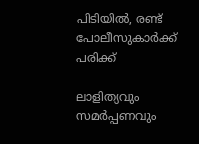പിടിയില്‍, രണ്ട് പോലീസുകാർക്ക് പരിക്ക്

ലാളിത്യവും സമർപ്പണവും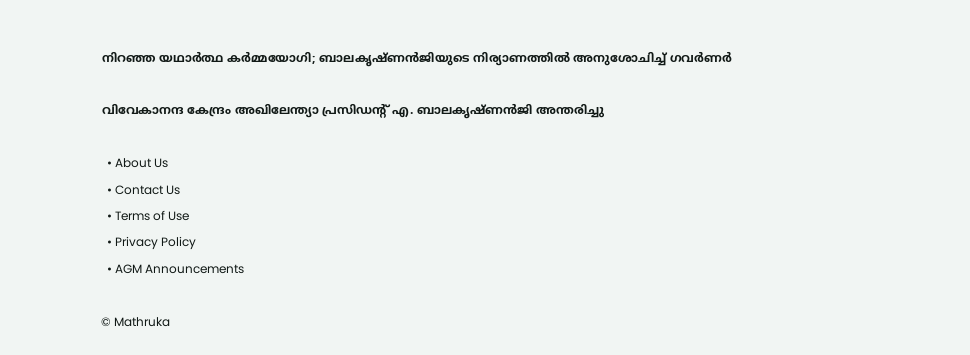നിറഞ്ഞ യഥാർത്ഥ കർമ്മയോഗി; ബാലകൃഷ്ണൻജിയുടെ നിര്യാണത്തിൽ അനുശോചിച്ച് ഗവർണർ

വിവേകാനന്ദ കേന്ദ്രം അഖിലേന്ത്യാ പ്രസിഡന്റ് എ. ബാലകൃഷ്ണൻജി അന്തരിച്ചു

  • About Us
  • Contact Us
  • Terms of Use
  • Privacy Policy
  • AGM Announcements

© Mathruka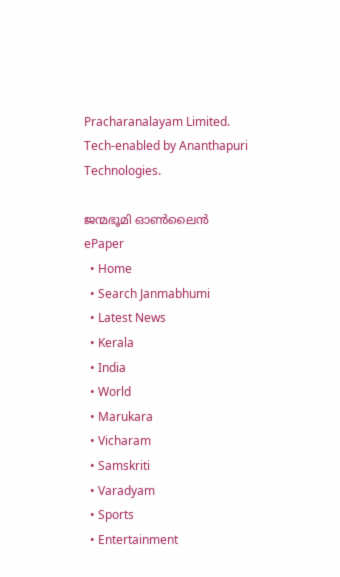Pracharanalayam Limited.
Tech-enabled by Ananthapuri Technologies.

ജന്മഭൂമി ഓണ്‍ലൈന്‍
ePaper
  • Home
  • Search Janmabhumi
  • Latest News
  • Kerala
  • India
  • World
  • Marukara
  • Vicharam
  • Samskriti
  • Varadyam
  • Sports
  • Entertainment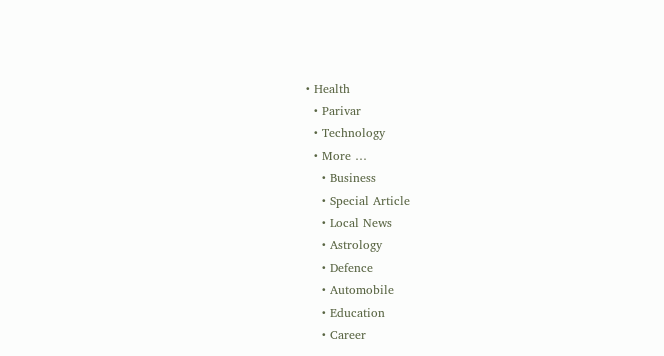• Health
  • Parivar
  • Technology
  • More …
    • Business
    • Special Article
    • Local News
    • Astrology
    • Defence
    • Automobile
    • Education
    • Career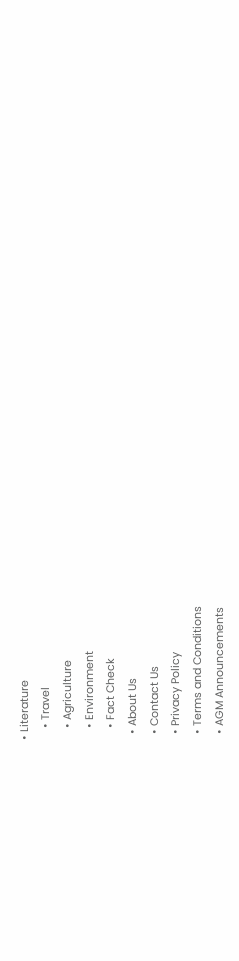• Literature
    • Travel
    • Agriculture
    • Environment
    • Fact Check
  • About Us
  • Contact Us
  • Privacy Policy
  • Terms and Conditions
  • AGM Announcements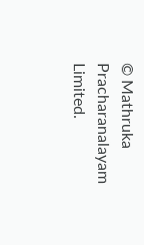© Mathruka Pracharanalayam Limited.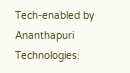Tech-enabled by Ananthapuri Technologies.